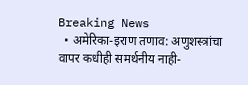Breaking News
  • अमेरिका-इराण तणाव: अणुशस्त्रांचा वापर कधीही समर्थनीय नाही-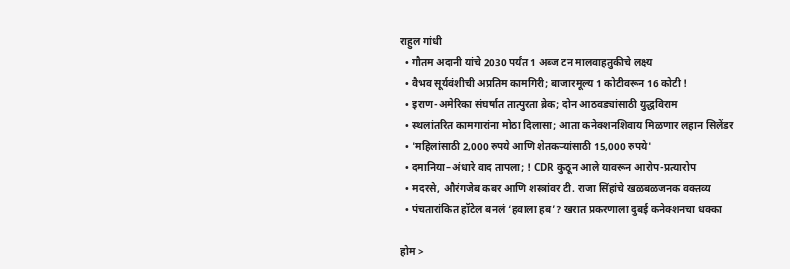राहुल गांधी
  • गौतम अदानी यांचे 2030 पर्यंत 1 अब्ज टन मालवाहतुकीचे लक्ष्य
  • वैभव सूर्यवंशीची अप्रतिम कामगिरी; बाजारमूल्य 1 कोटीवरून 16 कोटी !
  • इराण-अमेरिका संघर्षात तात्पुरता ब्रेक; दोन आठवड्यांसाठी युद्धविराम
  • स्थलांतरित कामगारांना मोठा दिलासा; आता कनेक्शनशिवाय मिळणार लहान सिलेंडर
  • 'महिलांसाठी 2,000 रुपये आणि शेतकऱ्यांसाठी 15,000 रुपये'
  • दमानिया–अंधारे वाद तापला; ! CDR कुठून आले यावरून आरोप-प्रत्यारोप
  • मदरसे, औरंगजेब कबर आणि शस्त्रांवर टी. राजा सिंहांचे खळबळजनक वक्तव्य
  • पंचतारांकित हॉटेल बनलं ‘हवाला हब’? खरात प्रकरणाला दुबई कनेक्शनचा धक्का

होम >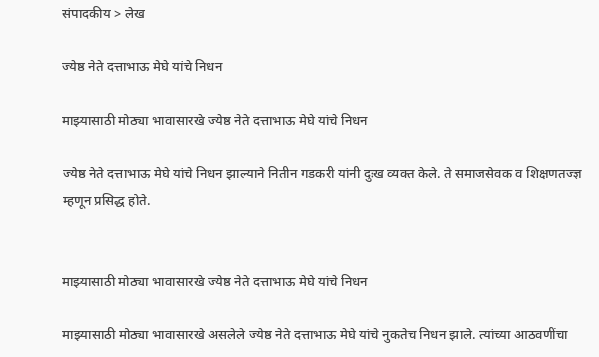संपादकीय > लेख

ज्येष्ठ नेते दत्ताभाऊ मेघे यांचे निधन

माझ्यासाठी मोठ्या भावासारखे ज्येष्ठ नेते दत्ताभाऊ मेघे यांचे निधन

ज्येष्ठ नेते दत्ताभाऊ मेघे यांचे निधन झाल्याने नितीन गडकरी यांनी दुःख व्यक्त केले. ते समाजसेवक व शिक्षणतज्ज्ञ म्हणून प्रसिद्ध होते.


माझ्यासाठी मोठ्या भावासारखे ज्येष्ठ नेते दत्ताभाऊ मेघे यांचे निधन

माझ्यासाठी मोठ्या भावासारखे असलेले ज्येष्ठ नेते दत्ताभाऊ मेघे यांचे नुकतेच निधन झाले. त्यांच्या आठवणींचा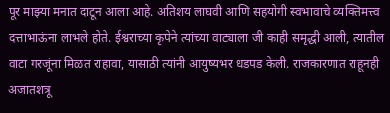पूर माझ्या मनात दाटून आला आहे. अतिशय लाघवी आणि सहयोगी स्वभावाचे व्यक्तिमत्त्व दत्ताभाऊंना लाभले होते. ईश्वराच्या कृपेने त्यांच्या वाट्याला जी काही समृद्धी आली, त्यातील वाटा गरजूंना मिळत राहावा, यासाठी त्यांनी आयुष्यभर धडपड केली. राजकारणात राहूनही अजातशत्रू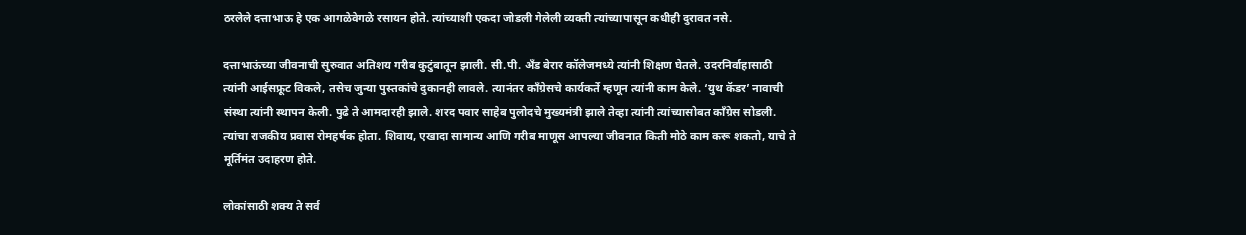ठरलेले दत्ताभाऊ हे एक आगळेवेगळे रसायन होते. त्यांच्याशी एकदा जोडली गेलेली व्यक्ती त्यांच्यापासून कधीही दुरावत नसे.

दत्ताभाऊंच्या जीवनाची सुरुवात अतिशय गरीब कुटुंबातून झाली. सी.पी. अँड बेरार कॉलेजमध्ये त्यांनी शिक्षण घेतले. उदरनिर्वाहासाठी त्यांनी आईसफ्रूट विकले, तसेच जुन्या पुस्तकांचे दुकानही लावले. त्यानंतर काँग्रेसचे कार्यकर्ते म्हणून त्यांनी काम केले. ‘युथ कॅडर’ नावाची संस्था त्यांनी स्थापन केली. पुढे ते आमदारही झाले. शरद पवार साहेब पुलोदचे मुख्यमंत्री झाले तेव्हा त्यांनी त्यांच्यासोबत काँग्रेस सोडली. त्यांचा राजकीय प्रवास रोमहर्षक होता. शिवाय, एखादा सामान्य आणि गरीब माणूस आपल्या जीवनात किती मोठे काम करू शकतो, याचे ते मूर्तिमंत उदाहरण होते.

लोकांसाठी शक्य ते सर्व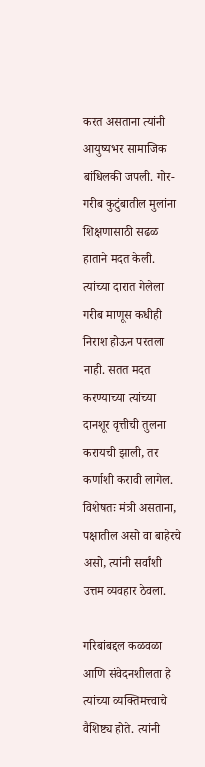करत असताना त्यांनी आयुष्यभर सामाजिक बांधिलकी जपली. गोर-गरीब कुटुंबातील मुलांना शिक्षणासाठी सढळ हाताने मदत केली. त्यांच्या दारात गेलेला गरीब माणूस कधीही निराश होऊन परतला नाही. सतत मदत करण्याच्या त्यांच्या दानशूर वृत्तीची तुलना करायची झाली, तर कर्णाशी करावी लागेल. विशेषतः मंत्री असताना, पक्षातील असो वा बाहेरचे असो, त्यांनी सर्वांशी उत्तम व्यवहार ठेवला.

गरिबांबद्दल कळवळा आणि संवेदनशीलता हे त्यांच्या व्यक्तिमत्त्वाचे वैशिष्ट्य होते. त्यांनी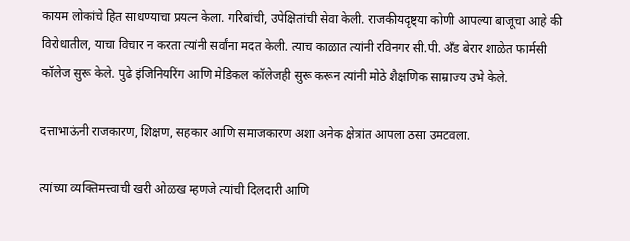कायम लोकांचे हित साधण्याचा प्रयत्न केला. गरिबांची, उपेक्षितांची सेवा केली. राजकीयदृष्ट्या कोणी आपल्या बाजूचा आहे की विरोधातील, याचा विचार न करता त्यांनी सर्वांना मदत केली. त्याच काळात त्यांनी रविनगर सी.पी. अँड बेरार शाळेत फार्मसी कॉलेज सुरू केले. पुढे इंजिनियरिंग आणि मेडिकल कॉलेजही सुरू करून त्यांनी मोठे शैक्षणिक साम्राज्य उभे केले.

दत्ताभाऊंनी राजकारण, शिक्षण, सहकार आणि समाजकारण अशा अनेक क्षेत्रांत आपला ठसा उमटवला.

त्यांच्या व्यक्तिमत्त्वाची खरी ओळख म्हणजे त्यांची दिलदारी आणि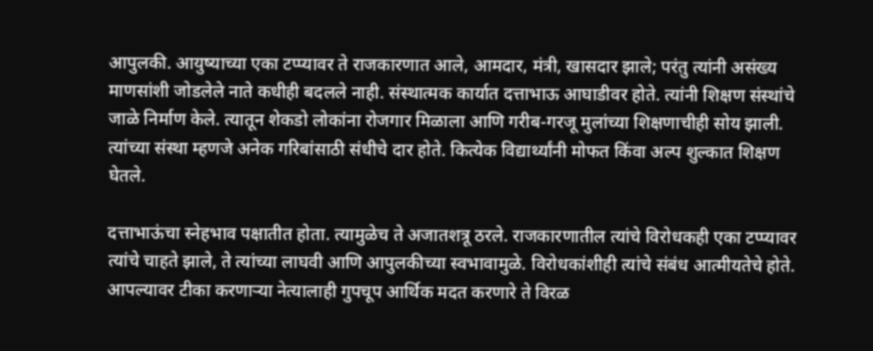आपुलकी. आयुष्याच्या एका टप्प्यावर ते राजकारणात आले, आमदार, मंत्री, खासदार झाले; परंतु त्यांनी असंख्य माणसांशी जोडलेले नाते कधीही बदलले नाही. संस्थात्मक कार्यात दत्ताभाऊ आघाडीवर होते. त्यांनी शिक्षण संस्थांचे जाळे निर्माण केले. त्यातून शेकडो लोकांना रोजगार मिळाला आणि गरीब-गरजू मुलांच्या शिक्षणाचीही सोय झाली. त्यांच्या संस्था म्हणजे अनेक गरिबांसाठी संधीचे दार होते. कित्येक विद्यार्थ्यांनी मोफत किंवा अल्प शुल्कात शिक्षण घेतले.

दत्ताभाऊंचा स्नेहभाव पक्षातीत होता. त्यामुळेच ते अजातशत्रू ठरले. राजकारणातील त्यांचे विरोधकही एका टप्प्यावर त्यांचे चाहते झाले, ते त्यांच्या लाघवी आणि आपुलकीच्या स्वभावामुळे. विरोधकांशीही त्यांचे संबंध आत्मीयतेचे होते. आपल्यावर टीका करणाऱ्या नेत्यालाही गुपचूप आर्थिक मदत करणारे ते विरळ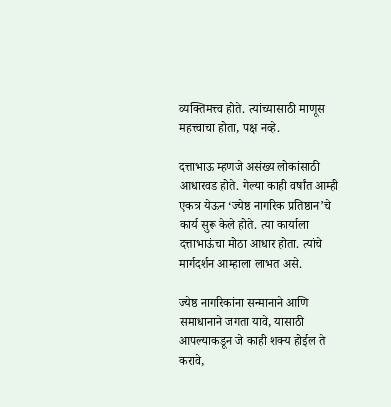व्यक्तिमत्त्व होते. त्यांच्यासाठी माणूस महत्त्वाचा होता, पक्ष नव्हे.

दत्ताभाऊ म्हणजे असंख्य लोकांसाठी आधारवड होते. गेल्या काही वर्षांत आम्ही एकत्र येऊन ‘ज्येष्ठ नागरिक प्रतिष्ठान’चे कार्य सुरू केले होते. त्या कार्याला दत्ताभाऊंचा मोठा आधार होता. त्यांचे मार्गदर्शन आम्हाला लाभत असे.

ज्येष्ठ नागरिकांना सन्मानाने आणि समाधानाने जगता यावे, यासाठी आपल्याकडून जे काही शक्य होईल ते करावे,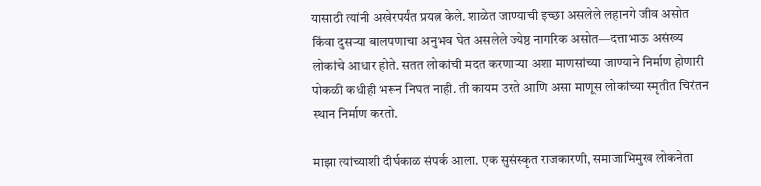यासाठी त्यांनी अखेरपर्यंत प्रयत्न केले. शाळेत जाण्याची इच्छा असलेले लहानगे जीव असोत किंवा दुसऱ्या बालपणाचा अनुभव घेत असलेले ज्येष्ठ नागरिक असोत—दत्ताभाऊ असंख्य लोकांचे आधार होते. सतत लोकांची मदत करणाऱ्या अशा माणसांच्या जाण्याने निर्माण होणारी पोकळी कधीही भरून निघत नाही. ती कायम उरते आणि असा माणूस लोकांच्या स्मृतीत चिरंतन स्थान निर्माण करतो.

माझा त्यांच्याशी दीर्घकाळ संपर्क आला. एक सुसंस्कृत राजकारणी, समाजाभिमुख लोकनेता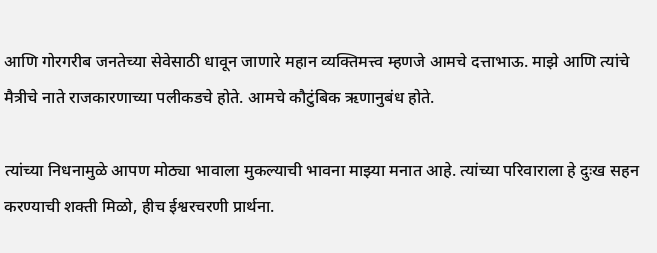आणि गोरगरीब जनतेच्या सेवेसाठी धावून जाणारे महान व्यक्तिमत्त्व म्हणजे आमचे दत्ताभाऊ. माझे आणि त्यांचे मैत्रीचे नाते राजकारणाच्या पलीकडचे होते. आमचे कौटुंबिक ऋणानुबंध होते.

त्यांच्या निधनामुळे आपण मोठ्या भावाला मुकल्याची भावना माझ्या मनात आहे. त्यांच्या परिवाराला हे दुःख सहन करण्याची शक्ती मिळो, हीच ईश्वरचरणी प्रार्थना.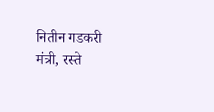नितीन गडकरी
मंत्री, रस्ते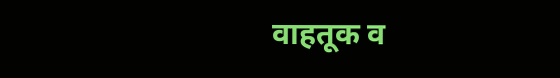वाहतूक व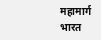महामार्ग
भारत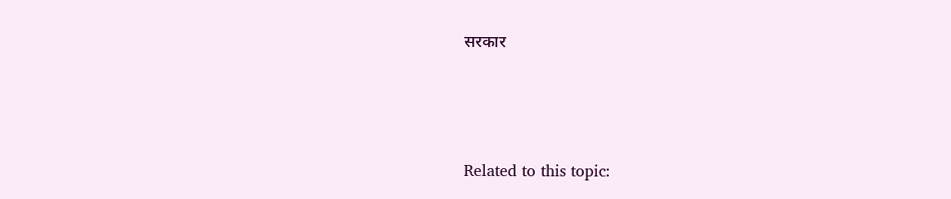सरकार



Related to this topic: